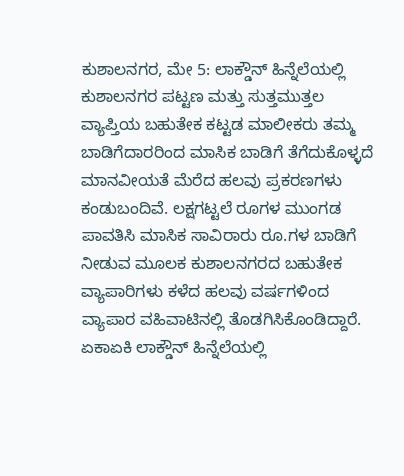ಕುಶಾಲನಗರ, ಮೇ 5: ಲಾಕ್ಡೌನ್ ಹಿನ್ನೆಲೆಯಲ್ಲಿ ಕುಶಾಲನಗರ ಪಟ್ಟಣ ಮತ್ತು ಸುತ್ತಮುತ್ತಲ ವ್ಯಾಪ್ತಿಯ ಬಹುತೇಕ ಕಟ್ಟಡ ಮಾಲೀಕರು ತಮ್ಮ ಬಾಡಿಗೆದಾರರಿಂದ ಮಾಸಿಕ ಬಾಡಿಗೆ ತೆಗೆದುಕೊಳ್ಳದೆ ಮಾನವೀಯತೆ ಮೆರೆದ ಹಲವು ಪ್ರಕರಣಗಳು ಕಂಡುಬಂದಿವೆ. ಲಕ್ಷಗಟ್ಟಲೆ ರೂಗಳ ಮುಂಗಡ ಪಾವತಿಸಿ ಮಾಸಿಕ ಸಾವಿರಾರು ರೂ.ಗಳ ಬಾಡಿಗೆ ನೀಡುವ ಮೂಲಕ ಕುಶಾಲನಗರದ ಬಹುತೇಕ ವ್ಯಾಪಾರಿಗಳು ಕಳೆದ ಹಲವು ವರ್ಷಗಳಿಂದ ವ್ಯಾಪಾರ ವಹಿವಾಟಿನಲ್ಲಿ ತೊಡಗಿಸಿಕೊಂಡಿದ್ದಾರೆ. ಏಕಾಏಕಿ ಲಾಕ್ಡೌನ್ ಹಿನ್ನೆಲೆಯಲ್ಲಿ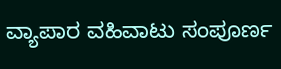ವ್ಯಾಪಾರ ವಹಿವಾಟು ಸಂಪೂರ್ಣ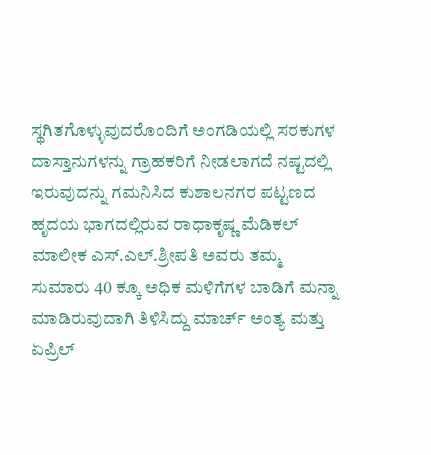ಸ್ಥಗಿತಗೊಳ್ಳುವುದರೊಂದಿಗೆ ಅಂಗಡಿಯಲ್ಲಿ ಸರಕುಗಳ ದಾಸ್ತಾನುಗಳನ್ನು ಗ್ರಾಹಕರಿಗೆ ನೀಡಲಾಗದೆ ನಷ್ಟದಲ್ಲಿ ಇರುವುದನ್ನು ಗಮನಿಸಿದ ಕುಶಾಲನಗರ ಪಟ್ಟಣದ ಹೃದಯ ಭಾಗದಲ್ಲಿರುವ ರಾಧಾಕೃಷ್ಣ ಮೆಡಿಕಲ್ ಮಾಲೀಕ ಎಸ್.ಎಲ್.ಶ್ರೀಪತಿ ಅವರು ತಮ್ಮ ಸುಮಾರು 40 ಕ್ಕೂ ಅಧಿಕ ಮಳಿಗೆಗಳ ಬಾಡಿಗೆ ಮನ್ನಾ ಮಾಡಿರುವುದಾಗಿ ತಿಳಿಸಿದ್ದು ಮಾರ್ಚ್ ಅಂತ್ಯ ಮತ್ತು ಏಪ್ರಿಲ್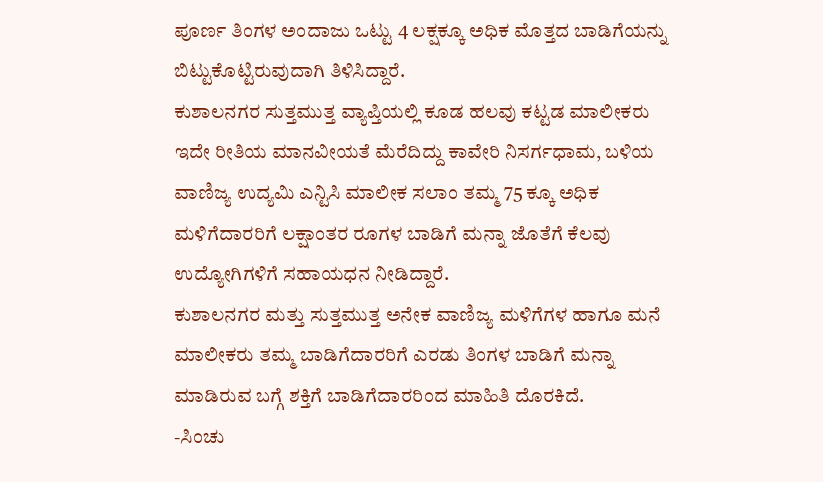ಪೂರ್ಣ ತಿಂಗಳ ಅಂದಾಜು ಒಟ್ಟು 4 ಲಕ್ಷಕ್ಕೂ ಅಧಿಕ ಮೊತ್ತದ ಬಾಡಿಗೆಯನ್ನು ಬಿಟ್ಟುಕೊಟ್ಟಿರುವುದಾಗಿ ತಿಳಿಸಿದ್ದಾರೆ.
ಕುಶಾಲನಗರ ಸುತ್ತಮುತ್ತ ವ್ಯಾಪ್ತಿಯಲ್ಲಿ ಕೂಡ ಹಲವು ಕಟ್ಟಡ ಮಾಲೀಕರು ಇದೇ ರೀತಿಯ ಮಾನವೀಯತೆ ಮೆರೆದಿದ್ದು ಕಾವೇರಿ ನಿಸರ್ಗಧಾಮ, ಬಳಿಯ ವಾಣಿಜ್ಯ ಉದ್ಯಮಿ ಎನ್ಟಿಸಿ ಮಾಲೀಕ ಸಲಾಂ ತಮ್ಮ 75 ಕ್ಕೂ ಅಧಿಕ ಮಳಿಗೆದಾರರಿಗೆ ಲಕ್ಷಾಂತರ ರೂಗಳ ಬಾಡಿಗೆ ಮನ್ನಾ ಜೊತೆಗೆ ಕೆಲವು ಉದ್ಯೋಗಿಗಳಿಗೆ ಸಹಾಯಧನ ನೀಡಿದ್ದಾರೆ.
ಕುಶಾಲನಗರ ಮತ್ತು ಸುತ್ತಮುತ್ತ ಅನೇಕ ವಾಣಿಜ್ಯ ಮಳಿಗೆಗಳ ಹಾಗೂ ಮನೆ ಮಾಲೀಕರು ತಮ್ಮ ಬಾಡಿಗೆದಾರರಿಗೆ ಎರಡು ತಿಂಗಳ ಬಾಡಿಗೆ ಮನ್ನಾ ಮಾಡಿರುವ ಬಗ್ಗೆ ಶಕ್ತಿಗೆ ಬಾಡಿಗೆದಾರರಿಂದ ಮಾಹಿತಿ ದೊರಕಿದೆ.
-ಸಿಂಚು